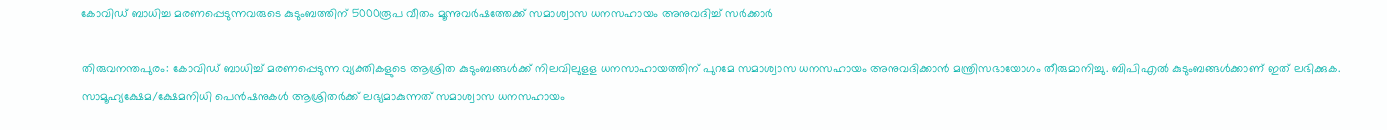കോവിഡ്‌ ബാധിച്ച മരണപ്പെടുന്നവരുടെ കുടുംബത്തിന്‌ 5000രൂപ വീതം മൂന്നുവര്‍ഷത്തേക്ക്‌ സമാശ്വാസ ധനസഹായം അനുവദിച്ച്‌ സര്‍ക്കാര്‍

തിരുവനന്തപുരം: കോവിഡ്‌ ബാധിച്ച് മരണപ്പെടുന്ന വ്യക്തികളുടെ ആശ്രിത കുടുംബങ്ങള്‍ക്ക്‌ നിലവിലുളള ധനസാഹായത്തിന്‌ പുറമേ സമാശ്വാസ ധനസഹായം അനുവദിക്കാന്‍ മന്ത്രിസഭായോഗം തീരുമാനിച്ചു. ബിപിഎല്‍ കുടുംബങ്ങള്‍ക്കാണ്‌ ഇത്‌ ലഭിക്കുക. സാമൂഹ്യക്ഷേമ/ക്ഷേമനിധി പെന്‍ഷനുകള്‍ ആശ്രിതര്‍ക്ക്‌ ലഭ്യമാകുന്നത്‌ സമാശ്വാസ ധനസഹായം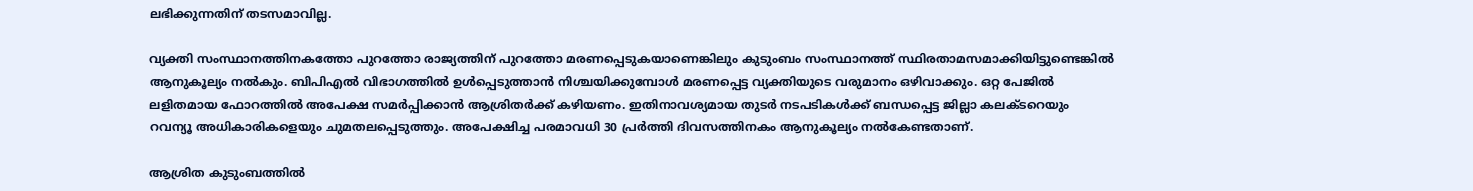ലഭിക്കുന്നതിന്‌ തടസമാവില്ല.

വ്യക്തി സംസ്ഥാനത്തിനകത്തോ പുറത്തോ രാജ്യത്തിന്‌ പുറത്തോ മരണപ്പെടുകയാണെങ്കിലും കുടുംബം സംസ്ഥാനത്ത്‌ സ്ഥിരതാമസമാക്കിയിട്ടുണ്ടെങ്കില്‍ ആനുകൂല്യം നല്‍കും. ബിപിഎല്‍ വിഭാഗത്തില്‍ ഉള്‍പ്പെടുത്താന്‍ നിശ്ചയിക്കുമ്പോള്‍ മരണപ്പെട്ട വ്യക്തിയുടെ വരുമാനം ഒഴിവാക്കും. ഒറ്റ പേജില്‍ ലളിതമായ ഫോറത്തില്‍ അപേക്ഷ സമര്‍പ്പിക്കാന്‍ ആശ്രിതര്‍ക്ക്‌ കഴിയണം. ഇതിനാവശ്യമായ തുടര്‍ നടപടികള്‍ക്ക്‌ ബന്ധപ്പെട്ട ജില്ലാ കലക്ടറെയും റവന്യൂ അധികാരികളെയും ചുമതലപ്പെടുത്തും. അപേക്ഷിച്ച പരമാവധി 30 പ്രര്‍ത്തി ദിവസത്തിനകം ആനുകൂല്യം നല്‍കേണ്ടതാണ്‌.

ആശ്രിത കുടുംബത്തില്‍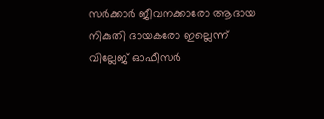സര്‍ക്കാര്‍ ജീവനക്കാരോ ആദായ നികുതി ദായകരോ ഇല്ലെന്ന്‌ വില്ലേജ്‌ ഓഫീസര്‍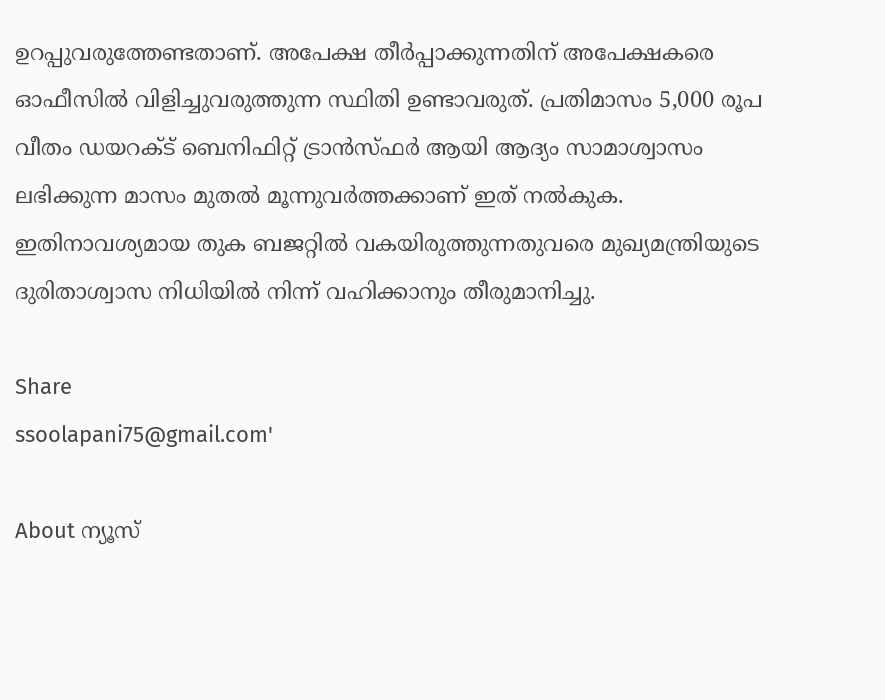ഉറപ്പുവരുത്തേണ്ടതാണ്‌. അപേക്ഷ തീര്‍പ്പാക്കുന്നതിന്‌ അപേക്ഷകരെ ഓഫീസില്‍ വിളിച്ചുവരുത്തുന്ന സ്ഥിതി ഉണ്ടാവരുത്‌. പ്രതിമാസം 5,000 രൂപ വീതം ഡയറക്ട്‌ ബെനിഫിറ്റ് ട്രാന്‍സ്‌ഫര്‍ ആയി ആദ്യം സാമാശ്വാസം ലഭിക്കുന്ന മാസം മുതല്‍ മൂന്നുവര്‍ത്തക്കാണ്‌ ഇത്‌ നല്‍കുക. ഇതിനാവശ്യമായ തുക ബജറ്റില്‍ വകയിരുത്തുന്നതുവരെ മുഖ്യമന്ത്രിയുടെ ദുരിതാശ്വാസ നിധിയില്‍ നിന്ന്‌ വഹിക്കാനും തീരുമാനിച്ചു.

Share
ssoolapani75@gmail.com'

About ന്യൂസ്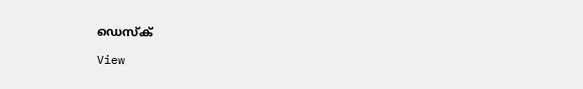ഡെസ്ക്

View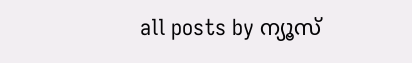all posts by ന്യൂസ്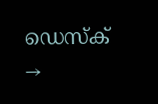ഡെസ്ക് →